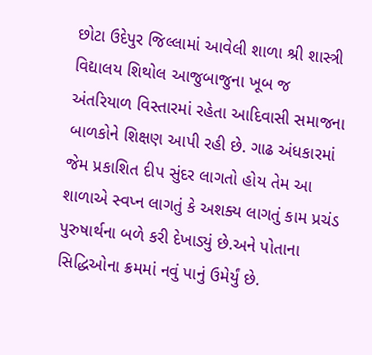છોટા ઉદેપુર જિલ્લામાં આવેલી શાળા શ્રી શાસ્ત્રી વિદ્યાલય શિથોલ આજુબાજુના ખૂબ જ અંતરિયાળ વિસ્તારમાં રહેતા આદિવાસી સમાજના બાળકોને શિક્ષણ આપી રહી છે. ગાઢ અંધકારમાં જેમ પ્રકાશિત દીપ સુંદર લાગતો હોય તેમ આ શાળાએ સ્વપ્ન લાગતું કે અશક્ય લાગતું કામ પ્રચંડ પુરુષાર્થના બળે કરી દેખાડ્યું છે.અને પોતાના સિદ્ધિઓના ક્રમમાં નવું પાનું ઉમેર્યું છે.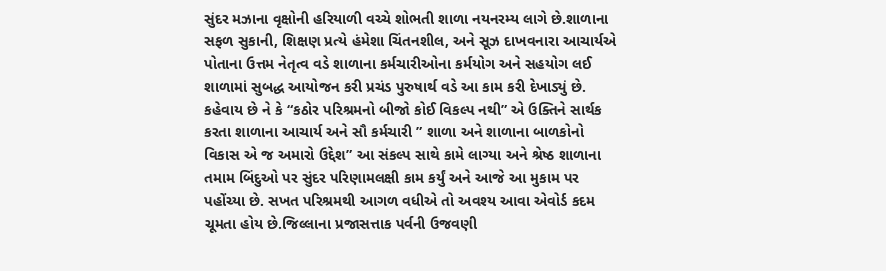સુંદર મઝાના વૃક્ષોની હરિયાળી વચ્ચે શોભતી શાળા નયનરમ્ય લાગે છે.શાળાના સફળ સુકાની, શિક્ષણ પ્રત્યે હંમેશા ચિંતનશીલ, અને સૂઝ દાખવનારા આચાર્યએ પોતાના ઉત્તમ નેતૃત્વ વડે શાળાના કર્મચારીઓના કર્મયોગ અને સહયોગ લઈ શાળામાં સુબદ્ધ આયોજન કરી પ્રચંડ પુરુષાર્થ વડે આ કામ કરી દેખાડ્યું છે. કહેવાય છે ને કે “કઠોર પરિશ્રમનો બીજો કોઈ વિકલ્પ નથી” એ ઉક્તિને સાર્થક કરતા શાળાના આચાર્ય અને સૌ કર્મચારી ” શાળા અને શાળાના બાળકોનો વિકાસ એ જ અમારો ઉદ્દેશ” આ સંકલ્પ સાથે કામે લાગ્યા અને શ્રેષ્ઠ શાળાના તમામ બિંદુઓ પર સુંદર પરિણામલક્ષી કામ કર્યું અને આજે આ મુકામ પર પહોંચ્યા છે. સખત પરિશ્રમથી આગળ વધીએ તો અવશ્ય આવા એવોર્ડ કદમ ચૂમતા હોય છે.જિલ્લાના પ્રજાસત્તાક પર્વની ઉજવણી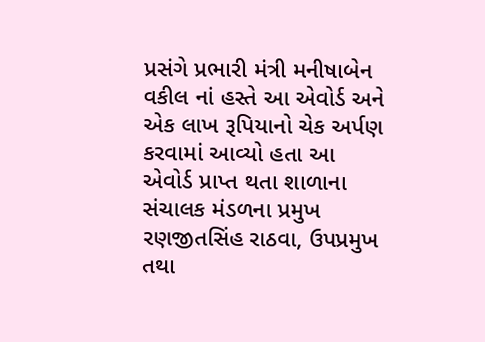પ્રસંગે પ્રભારી મંત્રી મનીષાબેન વકીલ નાં હસ્તે આ એવોર્ડ અને એક લાખ રૂપિયાનો ચેક અર્પણ કરવામાં આવ્યો હતા આ એવોર્ડ પ્રાપ્ત થતા શાળાના સંચાલક મંડળના પ્રમુખ રણજીતસિંહ રાઠવા, ઉપપ્રમુખ તથા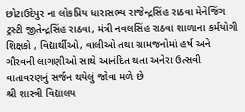છોટાઉદેપુર ના લોકપ્રિય ધારાસભ્ય રાજેન્દ્રસિંહ રાઠવા મેનેજિંગ ટ્રસ્ટી જીતેન્દ્રસિંહ રાઠવા, મંત્રી નવલસિંહ રાઠવા શાળાના કર્મયોગી શિક્ષકો , વિદ્યાર્થીઓ, વાલીઓ તથા ગ્રામજનોમાં હર્ષ અને ગૌરવની લાગણીઓ સાથે આનંદિત થતા અનેરા ઉત્સવી વાતાવરણનું સર્જન થયેલું જોવા મળે છે
શ્રી શાસ્ત્રી વિદ્યાલય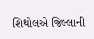શિથોલએ જિલ્લાની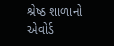શ્રેષ્ઠ શાળાનો એવોર્ડ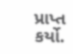પ્રાપ્ત કર્યો.